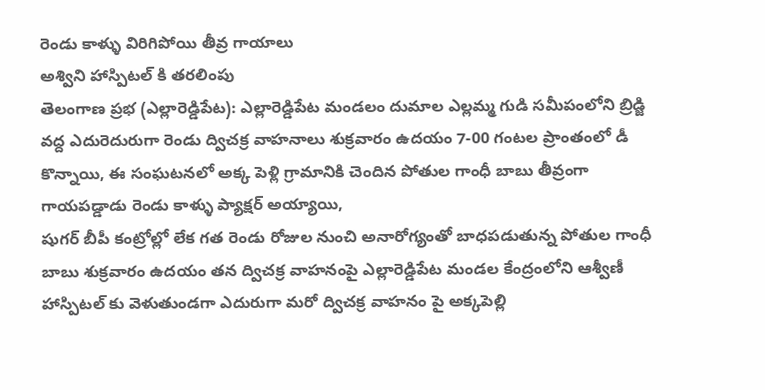రెండు కాళ్ళు విరిగిపోయి తీవ్ర గాయాలు
అశ్విని హాస్పిటల్ కి తరలింపు
తెలంగాణ ప్రభ (ఎల్లారెడ్డిపేట): ఎల్లారెడ్డిపేట మండలం దుమాల ఎల్లమ్మ గుడి సమీపంలోని బ్రిడ్జి వద్ద ఎదురెదురుగా రెండు ద్విచక్ర వాహనాలు శుక్రవారం ఉదయం 7-00 గంటల ప్రాంతంలో డీ కొన్నాయి, ఈ సంఘటనలో అక్క పెళ్లి గ్రామానికి చెందిన పోతుల గాంధీ బాబు తీవ్రంగా గాయపడ్డాడు రెండు కాళ్ళు ప్యాక్షర్ అయ్యాయి,
షుగర్ బీపీ కంట్రోల్లో లేక గత రెండు రోజుల నుంచి అనారోగ్యంతో బాధపడుతున్న పోతుల గాంధీ బాబు శుక్రవారం ఉదయం తన ద్విచక్ర వాహనంపై ఎల్లారెడ్డిపేట మండల కేంద్రంలోని ఆశ్వీణీ హాస్పిటల్ కు వెళుతుండగా ఎదురుగా మరో ద్విచక్ర వాహనం పై అక్కపెల్లి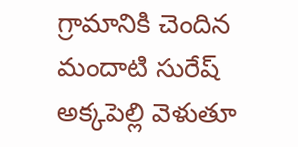గ్రామానికి చెందిన మందాటి సురేష్ అక్కపెల్లి వెళుతూ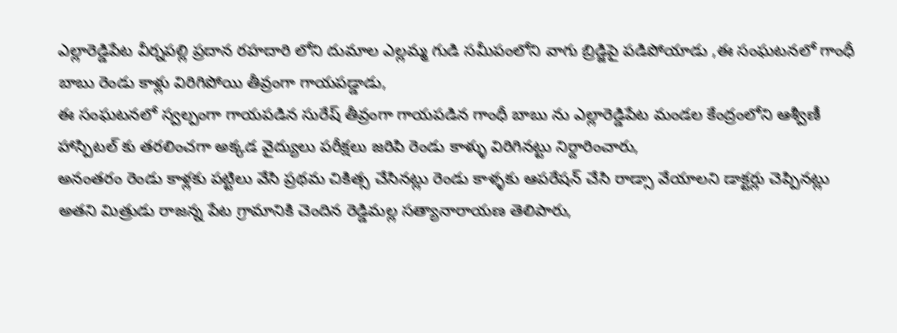ఎల్లారెడ్డిపేట వీర్నపల్లి ప్రదాన రహదారి లోని దుమాల ఎల్లమ్మ గుడి సమీపంలోని వాగు బ్రిడ్జిపై పడిపోయాడు ,ఈ సంఘటనలో గాంధీ బాబు రెండు కాళ్లు విరిగిపోయి తీవ్రంగా గాయపడ్డాడు,
ఈ సంఘటనలో స్వల్పంగా గాయపడిన సురేష్ తీవ్రంగా గాయపడిన గాంధీ బాబు ను ఎల్లారెడ్డిపేట మండల కేంద్రంలోని ఆశ్వీణీ హాస్పిటల్ కు తరలించగా అక్కడ వైద్యులు పరీక్షలు జరిపి రెండు కాళ్ళు విరిగినట్టు నిర్దారించారు,
అనంతరం రెండు కాళ్లకు పట్టిలు వేసి ప్రథమ చికిత్స చేసినట్లు రెండు కాళ్ళకు ఆపరేషన్ చేసి రాడ్సా వేయాలని డాక్టర్లు చెప్పినట్లు అతని మిత్రుడు రాజన్న పేట గ్రామానికి చెందిన రెడ్డిమల్ల సత్యానారాయణ తెలిపారు,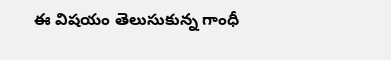ఈ విషయం తెలుసుకున్న గాంధీ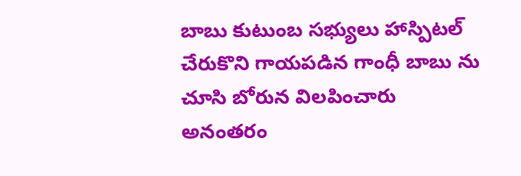బాబు కుటుంబ సభ్యులు హాస్పిటల్ చేరుకొని గాయపడిన గాంధీ బాబు ను చూసి బోరున విలపించారు అనంతరం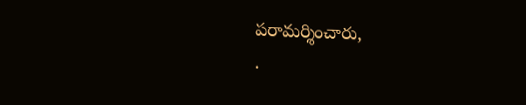పరామర్శించారు,
.